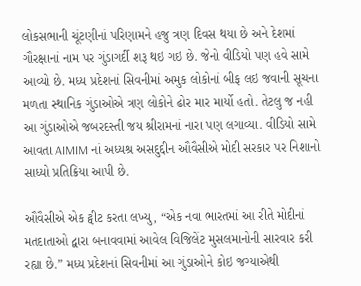લોકસભાની ચૂંટણીનાં પરિણામને હજુ ત્રણ દિવસ થયા છે અને દેશમાં ગૌરક્ષાનાં નામ પર ગુંડાગર્દી શરૂ થઇ ગઇ છે. જેનો વીડિયો પણ હવે સામે આવ્યો છે. મધ્ય પ્રદેશનાં સિવનીમાં અમુક લોકોનાં બીફ લઇ જવાની સૂચના મળતા સ્થાનિક ગુંડાઓએ ત્રણ લોકોને ઢોર માર માર્યો હતો. તેટલુ જ નહી આ ગુંડાઓએ જબરદસ્તી જય શ્રીરામનાં નારા પણ લગાવ્યા. વીડિયો સામે આવતા AIMIM નાં અધ્યશ્ર અસદુદ્દીન ઔવૈસીએ મોદી સરકાર પર નિશાનો સાધ્યો પ્રતિક્રિયા આપી છે.

ઔવૈસીએ એક ટ્વીટ કરતા લખ્યુ, “એક નવા ભારતમાં આ રીતે મોદીનાં મતદાતાઓ દ્વારા બનાવવામાં આવેલ વિજિલેંટ મુસલમાનોની સારવાર કરી રહ્યા છે.” મધ્ય પ્રદેશનાં સિવનીમાં આ ગુંડાઓને કોઇ જગ્યાએથી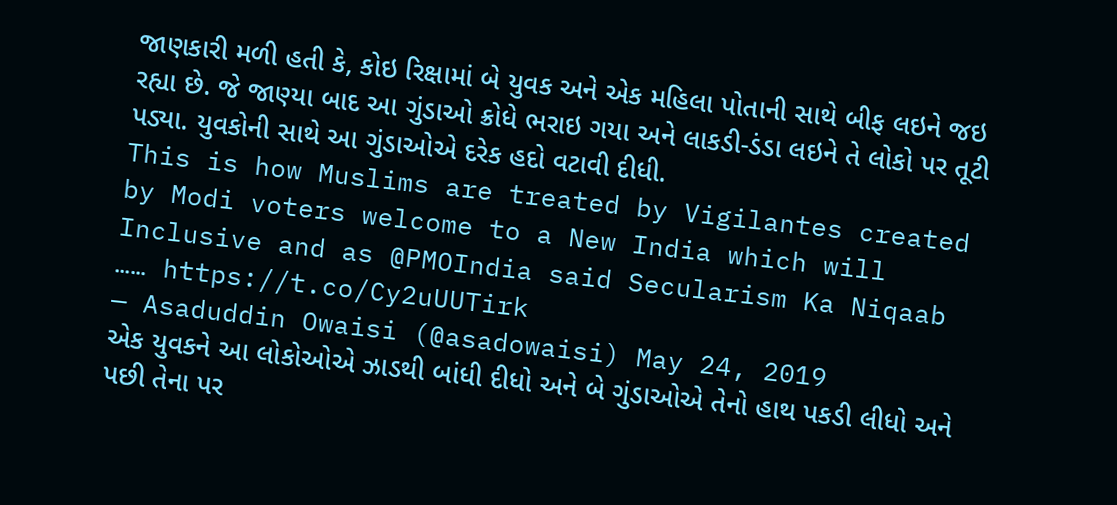જાણકારી મળી હતી કે, કોઇ રિક્ષામાં બે યુવક અને એક મહિલા પોતાની સાથે બીફ લઇને જઇ રહ્યા છે. જે જાણ્યા બાદ આ ગુંડાઓ ક્રોધે ભરાઇ ગયા અને લાકડી-ડંડા લઇને તે લોકો પર તૂટી પડ્યા. યુવકોની સાથે આ ગુંડાઓએ દરેક હદો વટાવી દીધી.
This is how Muslims are treated by Vigilantes created by Modi voters welcome to a New India which will Inclusive and as @PMOIndia said Secularism Ka Niqaab …… https://t.co/Cy2uUUTirk
— Asaduddin Owaisi (@asadowaisi) May 24, 2019
એક યુવકને આ લોકોઓએ ઝાડથી બાંધી દીધો અને બે ગુંડાઓએ તેનો હાથ પકડી લીધો અને પછી તેના પર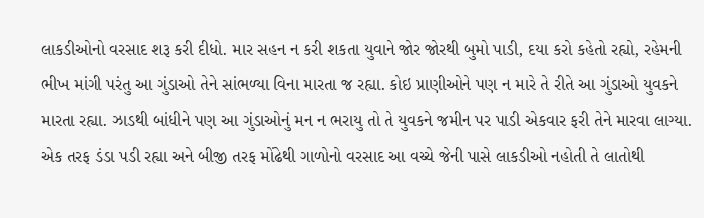લાકડીઓનો વરસાદ શરૂ કરી દીધો. માર સહન ન કરી શકતા યુવાને જોર જોરથી બુમો પાડી, દયા કરો કહેતો રહ્યો, રહેમની ભીખ માંગી પરંતુ આ ગુંડાઓ તેને સાંભળ્યા વિના મારતા જ રહ્યા. કોઇ પ્રાણીઓને પણ ન મારે તે રીતે આ ગુંડાઓ યુવકને મારતા રહ્યા. ઝાડથી બાંધીને પણ આ ગુંડાઓનું મન ન ભરાયુ તો તે યુવકને જમીન પર પાડી એકવાર ફરી તેને મારવા લાગ્યા. એક તરફ ડંડા પડી રહ્યા અને બીજી તરફ મોંઢેથી ગાળોનો વરસાદ આ વચ્ચે જેની પાસે લાકડીઓ નહોતી તે લાતોથી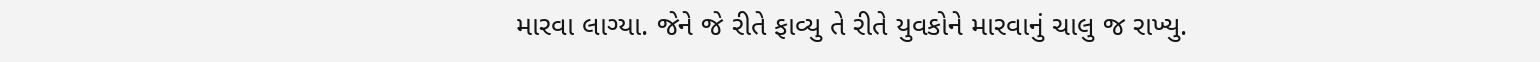મારવા લાગ્યા. જેને જે રીતે ફાવ્યુ તે રીતે યુવકોને મારવાનું ચાલુ જ રાખ્યુ.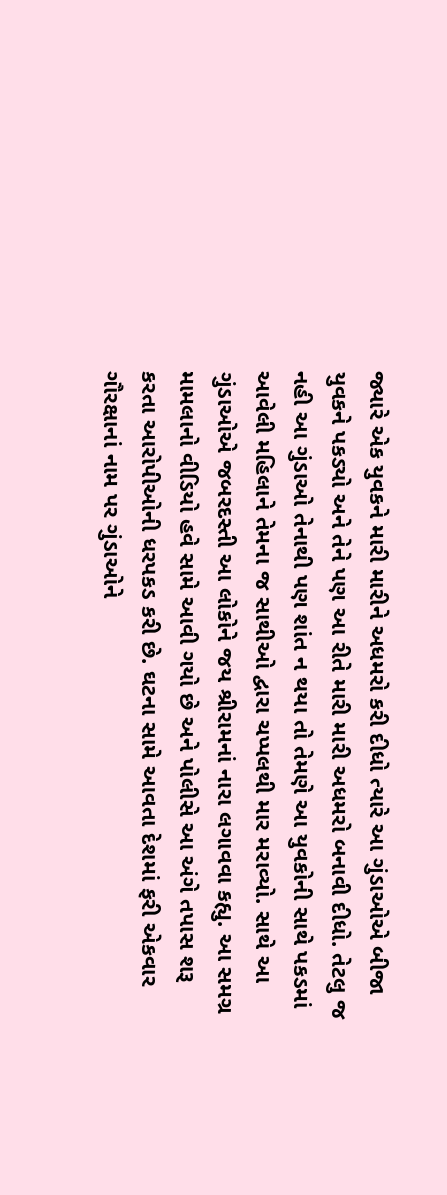જ્યારે એક યુવકને મારી મારીને અધમરો કરી દીધો ત્યારે આ ગુંડાઓએ બીજા યુવકને પકડ્યો અને તેને પણ આ રીતે મારી મારી અધમરો બનાવી દીધો. તેટલુ જ નહી આ ગુંડાઓ તેનાથી પણ શાંત ન થયા તો તેમણે આ યુવકોની સાથે પકડમાં આવેલી મહિલાને તેમના જ સાથીઓ દ્વારા ચપ્પલથી માર મરાવ્યો. સાથે આ ગુંડાઓએ જબરદસ્તી આ લોકોને જય શ્રીરામનાં નારા લગાવવા કહ્યુ. આ સમગ્ર મામલાનો વીડિયો હવે સામે આવી ગયો છે અને પોલીસે આ અંગે તપાસ શરૂ કરતા આરોપીઓની ધરપકડ કરી છે. ઘટના સામે આવતા દેશમાં ફરી એકવાર ગૌરક્ષાનાં નામ પર ગુંડાઓને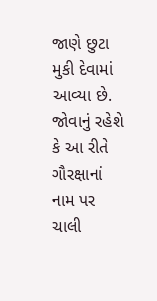જાણે છુટા મુકી દેવામાં આવ્યા છે. જોવાનું રહેશે કે આ રીતે ગૌરક્ષાનાં નામ પર ચાલી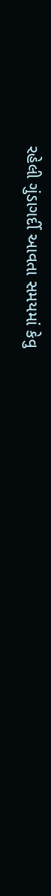રહેલી ગુંડાગર્દી આવતા સમયમાં કેવુ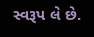સ્વરૂપ લે છે.